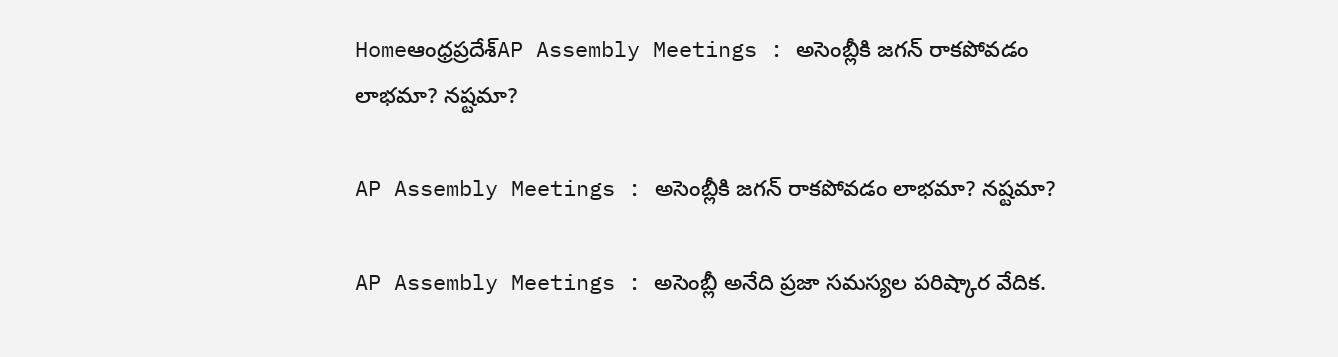Homeఆంధ్రప్రదేశ్‌AP Assembly Meetings : అసెంబ్లీకి జగన్ రాకపోవడం లాభమా? నష్టమా?

AP Assembly Meetings : అసెంబ్లీకి జగన్ రాకపోవడం లాభమా? నష్టమా?

AP Assembly Meetings : అసెంబ్లీ అనేది ప్రజా సమస్యల పరిష్కార వేదిక.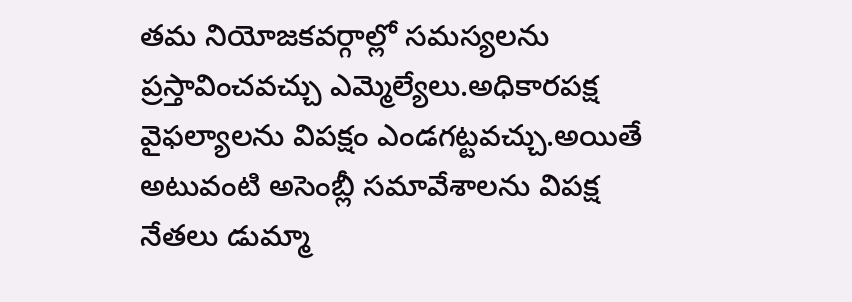తమ నియోజకవర్గాల్లో సమస్యలను ప్రస్తావించవచ్చు ఎమ్మెల్యేలు.అధికారపక్ష వైఫల్యాలను విపక్షం ఎండగట్టవచ్చు.అయితే అటువంటి అసెంబ్లీ సమావేశాలను విపక్ష నేతలు డుమ్మా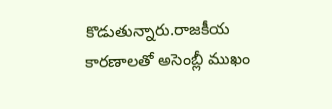కొడుతున్నారు.రాజకీయ కారణాలతో అసెంబ్లీ ముఖం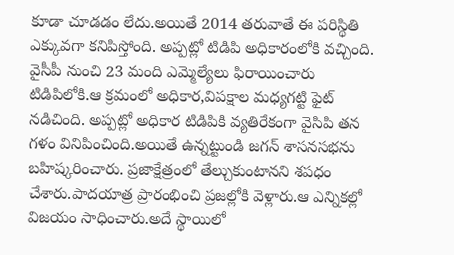కూడా చూడడం లేదు.అయితే 2014 తరువాతే ఈ పరిస్థితి ఎక్కువగా కనిపిస్తోంది. అప్పట్లో టిడిపి అధికారంలోకి వచ్చింది. వైసీపీ నుంచి 23 మంది ఎమ్మెల్యేలు ఫిరాయించారు టిడిపిలోకి.ఆ క్రమంలో అధికార,విపక్షాల మధ్యగట్టి ఫైట్ నడిచింది. అప్పట్లో అధికార టిడిపికి వ్యతిరేకంగా వైసిపి తన గళం వినిపించింది.అయితే ఉన్నట్టుండి జగన్ శాసనసభను బహిష్కరించారు. ప్రజాక్షేత్రంలో తేల్చుకుంటానని శపధం చేశారు.పాదయాత్ర ప్రారంభించి ప్రజల్లోకి వెళ్లారు.ఆ ఎన్నికల్లో విజయం సాధించారు.అదే స్థాయిలో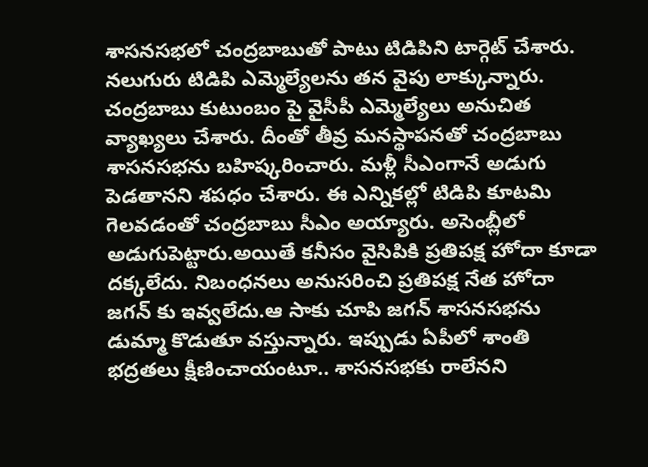శాసనసభలో చంద్రబాబుతో పాటు టిడిపిని టార్గెట్ చేశారు. నలుగురు టిడిపి ఎమ్మెల్యేలను తన వైపు లాక్కున్నారు. చంద్రబాబు కుటుంబం పై వైసీపీ ఎమ్మెల్యేలు అనుచిత వ్యాఖ్యలు చేశారు. దీంతో తీవ్ర మనస్థాపనతో చంద్రబాబు శాసనసభను బహిష్కరించారు. మళ్లీ సీఎంగానే అడుగు పెడతానని శపధం చేశారు. ఈ ఎన్నికల్లో టిడిపి కూటమి గెలవడంతో చంద్రబాబు సీఎం అయ్యారు. అసెంబ్లీలో అడుగుపెట్టారు.అయితే కనీసం వైసిపికి ప్రతిపక్ష హోదా కూడా దక్కలేదు. నిబంధనలు అనుసరించి ప్రతిపక్ష నేత హోదా జగన్ కు ఇవ్వలేదు.ఆ సాకు చూపి జగన్ శాసనసభను డుమ్మా కొడుతూ వస్తున్నారు. ఇప్పుడు ఏపీలో శాంతి భద్రతలు క్షీణించాయంటూ.. శాసనసభకు రాలేనని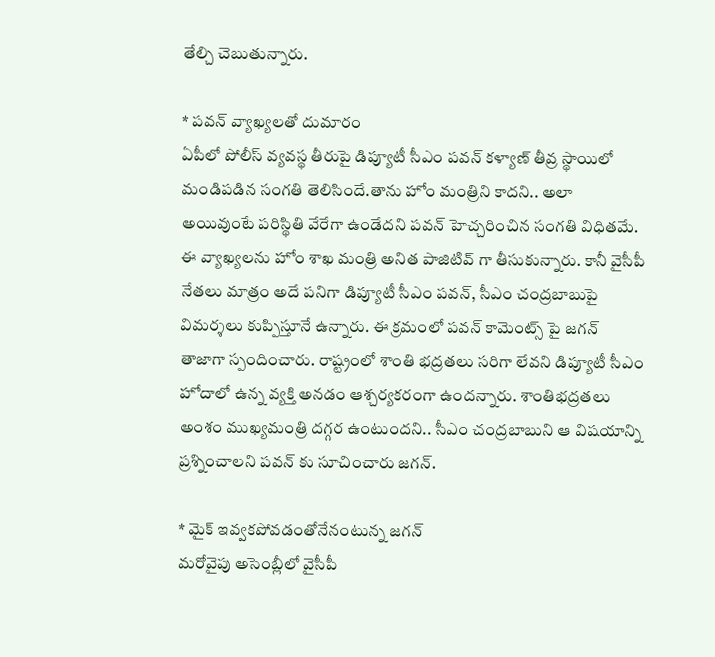తేల్చి చెబుతున్నారు.

* పవన్ వ్యాఖ్యలతో దుమారం
ఏపీలో పోలీస్ వ్యవస్థ తీరుపై డిప్యూటీ సీఎం పవన్ కళ్యాణ్ తీవ్ర స్థాయిలో మండిపడిన సంగతి తెలిసిందే.తాను హోం మంత్రిని కాదని.. అలా అయివుంటే పరిస్థితి వేరేగా ఉండేదని పవన్ హెచ్చరించిన సంగతి విధితమే. ఈ వ్యాఖ్యలను హోం శాఖ మంత్రి అనిత పాజిటివ్ గా తీసుకున్నారు. కానీ వైసీపీ నేతలు మాత్రం అదే పనిగా డిప్యూటీ సీఎం పవన్, సీఎం చంద్రబాబుపై విమర్శలు కుప్పిస్తూనే ఉన్నారు. ఈ క్రమంలో పవన్ కామెంట్స్ పై జగన్ తాజాగా స్పందించారు. రాష్ట్రంలో శాంతి భద్రతలు సరిగా లేవని డిప్యూటీ సీఎం హోదాలో ఉన్న వ్యక్తి అనడం ఆశ్చర్యకరంగా ఉందన్నారు. శాంతిభద్రతలు అంశం ముఖ్యమంత్రి దగ్గర ఉంటుందని.. సీఎం చంద్రబాబుని ఆ విషయాన్ని ప్రశ్నించాలని పవన్ కు సూచించారు జగన్.

* మైక్ ఇవ్వకపోవడంతోనేనంటున్న జగన్
మరోవైపు అసెంబ్లీలో వైసీపీ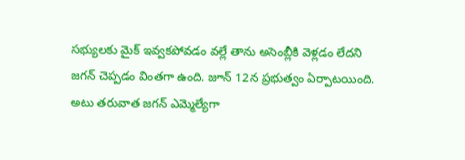సభ్యులకు మైక్ ఇవ్వకపోవడం వల్లే తాను అసెంబ్లీకి వెళ్లడం లేదని జగన్ చెప్పడం వింతగా ఉంది. జూన్ 12న ప్రభుత్వం ఏర్పాటయింది. అటు తరువాత జగన్ ఎమ్మెల్యేగా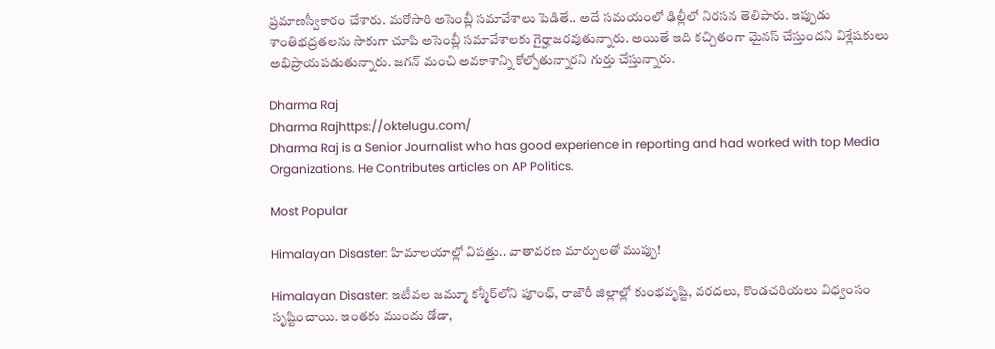ప్రమాణస్వీకారం చేశారు. మరోసారి అసెంబ్లీ సమావేశాలు పెడితే.. అదే సమయంలో ఢిల్లీలో నిరసన తెలిపారు. ఇప్పుడు శాంతిభద్రతలను సాకుగా చూపి అసెంబ్లీ సమావేశాలకు గైర్హాజరవుతున్నారు. అయితే ఇది కచ్చితంగా మైనస్ చేస్తుందని విశ్లేషకులు అభిప్రాయపడుతున్నారు. జగన్ మంచి అవకాశాన్ని కోల్పోతున్నారని గుర్తు చేస్తున్నారు.

Dharma Raj
Dharma Rajhttps://oktelugu.com/
Dharma Raj is a Senior Journalist who has good experience in reporting and had worked with top Media Organizations. He Contributes articles on AP Politics.

Most Popular

Himalayan Disaster: హిమాలయాల్లో విపత్తు.. వాతావరణ మార్పులతో ముప్పు!

Himalayan Disaster: ఇటీవల జమ్మూ కశ్మీర్‌లోని పూంఛ్, రాజౌరీ జిల్లాల్లో కుంభవృష్టి, వరదలు, కొండచరియలు విధ్వంసం సృష్టించాయి. ఇంతకు ముందు డోడా,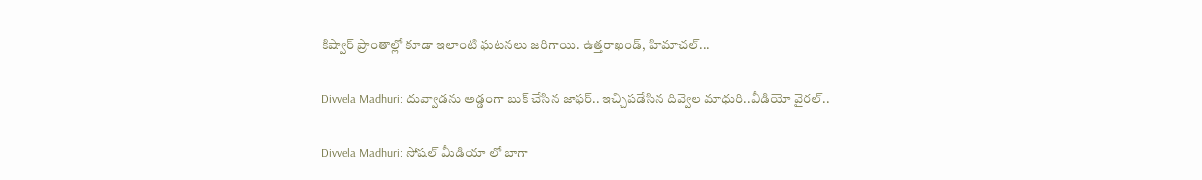కిష్వార్‌ ప్రాంతాల్లో కూడా ఇలాంటి ఘటనలు జరిగాయి. ఉత్తరాఖండ్, హిమాచల్‌...

Divvela Madhuri: దువ్వాడను అడ్డంగా బుక్ చేసిన జాఫర్.. ఇచ్చిపడేసిన దివ్వెల మాధురి..వీడియో వైరల్..

Divvela Madhuri: సోషల్ మీడియా లో బాగా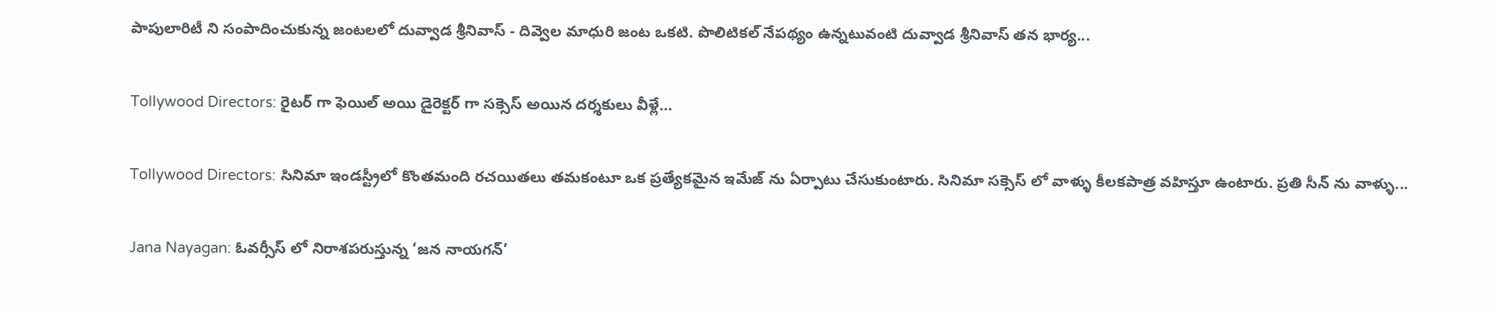పాపులారిటీ ని సంపాదించుకున్న జంటలలో దువ్వాడ శ్రీనివాస్ - దివ్వెల మాధురి జంట ఒకటి. పొలిటికల్ నేపథ్యం ఉన్నటువంటి దువ్వాడ శ్రీనివాస్ తన భార్య...

Tollywood Directors: రైటర్ గా ఫెయిల్ అయి డైరెక్టర్ గా సక్సెస్ అయిన దర్శకులు వీళ్లే…

Tollywood Directors: సినిమా ఇండస్ట్రీలో కొంతమంది రచయితలు తమకంటూ ఒక ప్రత్యేకమైన ఇమేజ్ ను ఏర్పాటు చేసుకుంటారు. సినిమా సక్సెస్ లో వాళ్ళు కీలకపాత్ర వహిస్తూ ఉంటారు. ప్రతి సీన్ ను వాళ్ళు...

Jana Nayagan: ఓవర్సీస్ లో నిరాశపరుస్తున్న ‘జన నాయగన్’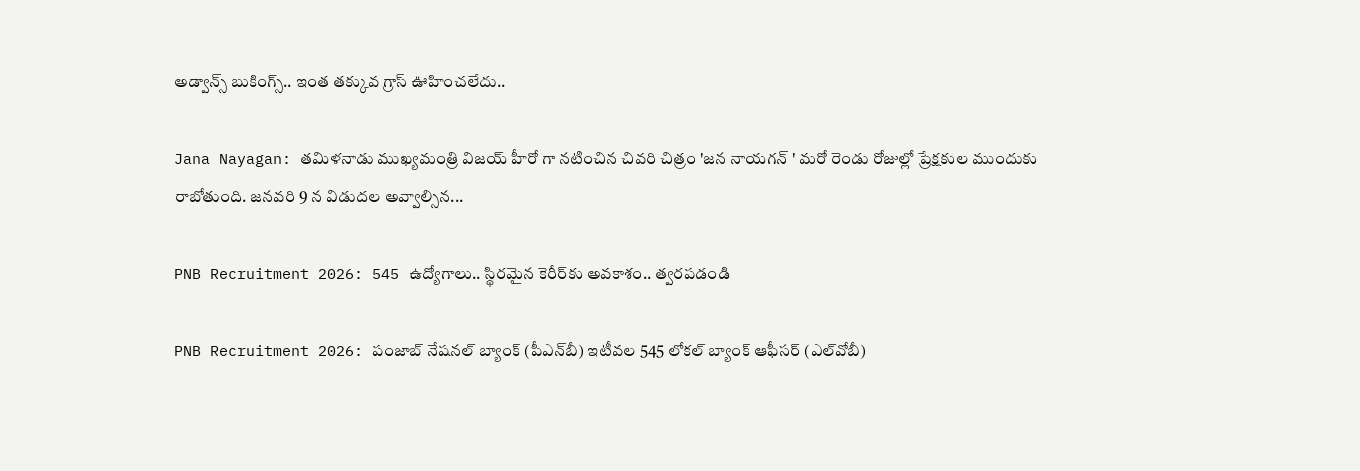అడ్వాన్స్ బుకింగ్స్.. ఇంత తక్కువ గ్రాస్ ఊహించలేదు..

Jana Nayagan: తమిళనాడు ముఖ్యమంత్రి విజయ్ హీరో గా నటించిన చివరి చిత్రం 'జన నాయగన్ ' మరో రెండు రోజుల్లో ప్రేక్షకుల ముందుకు రాబోతుంది. జనవరి 9 న విడుదల అవ్వాల్సిన...

PNB Recruitment 2026: 545 ఉద్యోగాలు.. స్థిరమైన కెరీర్‌కు అవకాశం.. త్వరపడండి

PNB Recruitment 2026: పంజాబ్‌ నేషనల్‌ బ్యాంక్‌ (పీఎన్‌బీ) ఇటీవల 545 లోకల్‌ బ్యాంక్‌ ఆఫీసర్‌ (ఎల్‌వోబీ)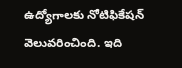ఉద్యోగాలకు నోటిఫికేషన్‌ వెలువరించింది. ఇది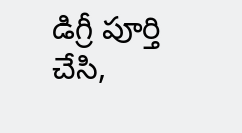డిగ్రీ పూర్తి చేసి,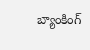బ్యాంకింగ్‌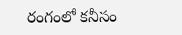రంగంలో కనీసం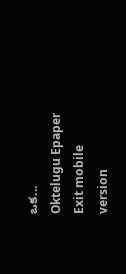ఒక...
Oktelugu Epaper
Exit mobile version